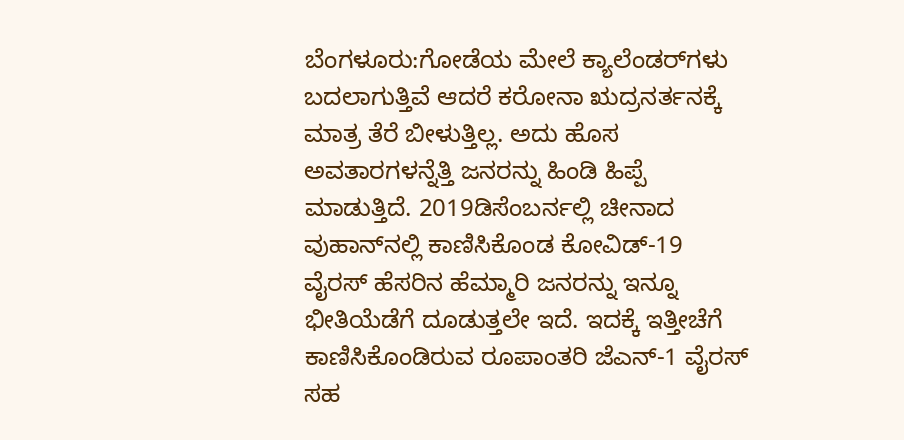ಬೆಂಗಳೂರು:ಗೋಡೆಯ ಮೇಲೆ ಕ್ಯಾಲೆಂಡರ್‌ಗಳು ಬದಲಾಗುತ್ತಿವೆ ಆದರೆ ಕರೋನಾ ಋದ್ರನರ್ತನಕ್ಕೆ ಮಾತ್ರ ತೆರೆ ಬೀಳುತ್ತಿಲ್ಲ. ಅದು ಹೊಸ ಅವತಾರಗಳನ್ನೆತ್ತಿ ಜನರನ್ನು ಹಿಂಡಿ ಹಿಪ್ಪೆ ಮಾಡುತ್ತಿದೆ. 2019ಡಿಸೆಂಬರ್ನಲ್ಲಿ ಚೀನಾದ ವುಹಾನ್‌ನಲ್ಲಿ ಕಾಣಿಸಿಕೊಂಡ ಕೋವಿಡ್-19 ವೈರಸ್ ಹೆಸರಿನ ಹೆಮ್ಮಾರಿ ಜನರನ್ನು ಇನ್ನೂ ಭೀತಿಯೆಡೆಗೆ ದೂಡುತ್ತಲೇ ಇದೆ. ಇದಕ್ಕೆ ಇತ್ತೀಚೆಗೆ ಕಾಣಿಸಿಕೊಂಡಿರುವ ರೂಪಾಂತರಿ ಜೆಎನ್-1 ವೈರಸ್‌ ಸಹ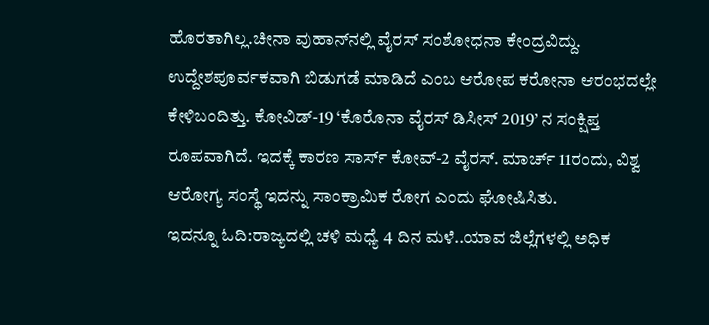ಹೊರತಾಗಿಲ್ಲ.ಚೀನಾ ವುಹಾನ್‌ನಲ್ಲಿ ವೈರಸ್ ಸಂಶೋಧನಾ ಕೇಂದ್ರವಿದ್ದು. ಉದ್ದೇಶಪೂರ್ವಕವಾಗಿ ಬಿಡುಗಡೆ ಮಾಡಿದೆ ಎಂಬ ಆರೋಪ ಕರೋನಾ ಆರಂಭದಲ್ಲೇ ಕೇಳಿಬಂದಿತ್ತು. ಕೋವಿಡ್-19 ‘ಕೊರೊನಾ ವೈರಸ್ ಡಿಸೀಸ್ 2019’ ನ ಸಂಕ್ಷಿಪ್ತ ರೂಪವಾಗಿದೆ. ಇದಕ್ಕೆ ಕಾರಣ ಸಾರ್ಸ್ ಕೋವ್-2 ವೈರಸ್. ಮಾರ್ಚ್ 11ರಂದು, ವಿಶ್ವ ಆರೋಗ್ಯ ಸಂಸ್ಥೆ ಇದನ್ನು ಸಾಂಕ್ರಾಮಿಕ ರೋಗ ಎಂದು ಘೋಷಿಸಿತು.
ಇದನ್ನೂ ಓದಿ:ರಾಜ್ಯದಲ್ಲಿ ಚಳಿ ಮಧ್ಯೆ 4 ದಿನ ಮಳೆ..ಯಾವ ಜಿಲ್ಲೆಗಳಲ್ಲಿ ಅಧಿಕ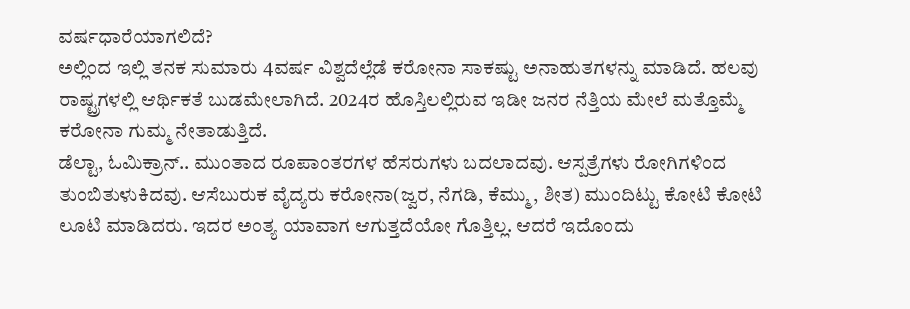ವರ್ಷಧಾರೆಯಾಗಲಿದೆ?
ಅಲ್ಲಿಂದ ಇಲ್ಲಿ ತನಕ ಸುಮಾರು 4ವರ್ಷ ವಿಶ್ವದೆಲ್ಲೆಡೆ ಕರೋನಾ ಸಾಕಷ್ಟು ಅನಾಹುತಗಳನ್ನು ಮಾಡಿದೆ. ಹಲವು ರಾಷ್ಟ್ರಗಳಲ್ಲಿ ಆರ್ಥಿಕತೆ ಬುಡಮೇಲಾಗಿದೆ. 2024ರ ಹೊಸ್ತಿಲಲ್ಲಿರುವ ಇಡೀ ಜನರ ನೆತ್ತಿಯ ಮೇಲೆ ಮತ್ತೊಮ್ಮೆ ಕರೋನಾ ಗುಮ್ಮ ನೇತಾಡುತ್ತಿದೆ.
ಡೆಲ್ಟಾ, ಓಮಿಕ್ರಾನ್.. ಮುಂತಾದ ರೂಪಾಂತರಗಳ ಹೆಸರುಗಳು ಬದಲಾದವು. ಆಸ್ಪತ್ರೆಗಳು ರೋಗಿಗಳಿಂದ ತುಂಬಿತುಳುಕಿದವು. ಆಸೆಬುರುಕ ವೈದ್ಯರು ಕರೋನಾ(ಜ್ವರ, ನೆಗಡಿ, ಕೆಮ್ಮು, ಶೀತ) ಮುಂದಿಟ್ಟು ಕೋಟಿ ಕೋಟಿ ಲೂಟಿ ಮಾಡಿದರು. ಇದರ ಅಂತ್ಯ ಯಾವಾಗ ಆಗುತ್ತದೆಯೋ ಗೊತ್ತಿಲ್ಲ. ಆದರೆ ಇದೊಂದು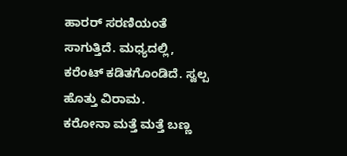ಹಾರರ್ ಸರಣಿಯಂತೆ ಸಾಗುತ್ತಿದೆ. ಮಧ್ಯದಲ್ಲಿ, ಕರೆಂಟ್ ಕಡಿತಗೊಂಡಿದೆ. ಸ್ವಲ್ಪ ಹೊತ್ತು ವಿರಾಮ.
ಕರೋನಾ ಮತ್ತೆ ಮತ್ತೆ ಬಣ್ಣ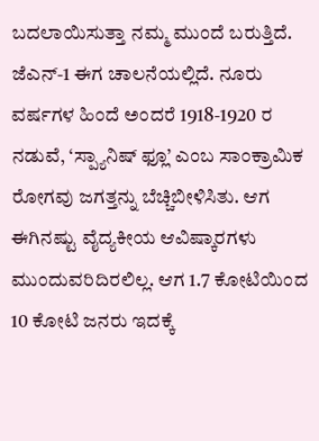ಬದಲಾಯಿಸುತ್ತಾ ನಮ್ಮ ಮುಂದೆ ಬರುತ್ತಿದೆ. ಜೆಎನ್-1 ಈಗ ಚಾಲನೆಯಲ್ಲಿದೆ. ನೂರು ವರ್ಷಗಳ ಹಿಂದೆ ಅಂದರೆ 1918-1920 ರ ನಡುವೆ, ‘ಸ್ಪ್ಯಾನಿಷ್ ಫ್ಲೂ’ ಎಂಬ ಸಾಂಕ್ರಾಮಿಕ ರೋಗವು ಜಗತ್ತನ್ನು ಬೆಚ್ಚಿಬೀಳಿಸಿತು. ಆಗ ಈಗಿನಷ್ಟು ವೈದ್ಯಕೀಯ ಆವಿಷ್ಕಾರಗಳು ಮುಂದುವರಿದಿರಲಿಲ್ಲ. ಆಗ 1.7 ಕೋಟಿಯಿಂದ 10 ಕೋಟಿ ಜನರು ಇದಕ್ಕೆ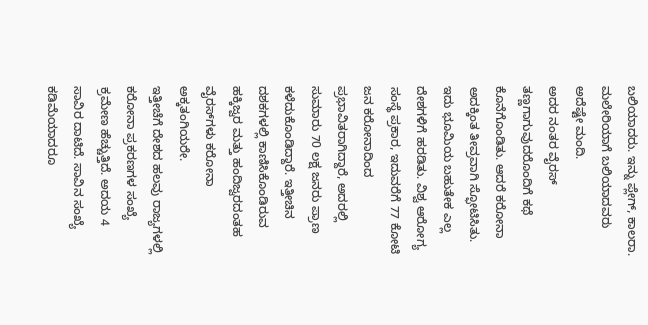ಬಲಿಯಾದರು. ಇನ್ನು ಪ್ಲೇಗ್, ಕಾಲರಾ. ಮಲೇರಿಯಾಗೆ ಬಲಿಯಾದವರು ಅದೆಷ್ಟೇ ಮಂದಿ.
ಅದರ ನಂತರ ವೈರಸ್ ತಣ್ಣಗಾಗುವುದರೊಂದಿಗೆ ಕಥೆ ಕೊನೆಗೊಂಡಿತು. ಆದರೆ ಕರೋನಾ ಅದಕ್ಕಿಂತ ತೀವ್ರವಾಗಿ ಸ್ಫೋಟಿಸಿತು. ಇದು ಭೂಮಿಯ ಬಹುತೇಕ ಎಲ್ಲ ದೇಶಗಳಿಗೆ ಹರಡಿತು. ವಿಶ್ವ ಆರೋಗ್ಯ ಸಂಸ್ಥೆ ಪ್ರಕಾರ, ಇದುವರೆಗೆ 77 ಕೋಟಿ ಜನ ಕರೋನಾದಿಂದ ಪ್ರಭಾವಿತರಾಗಿದ್ದಾರೆ, ಅದರಲ್ಲಿ ಸುಮಾರು 70 ಲಕ್ಷ ಜನರು ಪ್ರಾಣ ಕಳೆದುಕೊಂಡಿದ್ದಾರೆ. ಇತ್ತೀಚಿನ ದಶಕಗಳಲ್ಲಿ ಕಾಣಿಸಿಕೊಂಡಿರುವ ಹಕ್ಕಿಜ್ವರ ಮತ್ತು ಹಂದಿಜ್ವರದಂತಹ ವೈರಸ್‌ಗಳು ಕರೋನಾ ಅಕ್ಕತಂಗಿಯರೇ.
ಇತ್ತೀಚೆಗೆ ದೇಶದ ಹಲವು ರಾಜ್ಯಗಳಲ್ಲಿ ಕರೋನಾ ಪ್ರಕರಣಗಳ ಸಂಖ್ಯೆ ಕ್ರಮೇಣ ಹೆಚ್ಚುತ್ತಿದೆ. ಅದಯ 4 ಸಾವಿರ ದಾಟಿದೆ. ಸಾವಿನ ಸಂಖ್ಯೆ ಕಡಿಮೆಯಾದರೂ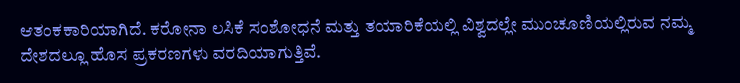ಆತಂಕಕಾರಿಯಾಗಿದೆ. ಕರೋನಾ ಲಸಿಕೆ ಸಂಶೋಧನೆ ಮತ್ತು ತಯಾರಿಕೆಯಲ್ಲಿ ವಿಶ್ವದಲ್ಲೇ ಮುಂಚೂಣಿಯಲ್ಲಿರುವ ನಮ್ಮ ದೇಶದಲ್ಲೂ ಹೊಸ ಪ್ರಕರಣಗಳು ವರದಿಯಾಗುತ್ತಿವೆ.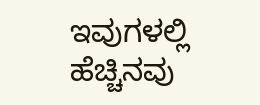ಇವುಗಳಲ್ಲಿ ಹೆಚ್ಚಿನವು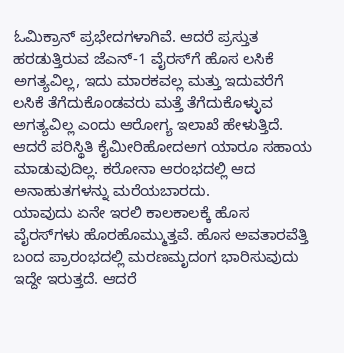ಓಮಿಕ್ರಾನ್ ಪ್ರಭೇದಗಳಾಗಿವೆ. ಆದರೆ ಪ್ರಸ್ತುತ ಹರಡುತ್ತಿರುವ ಜೆಎನ್-1 ವೈರಸ್‌ಗೆ ಹೊಸ ಲಸಿಕೆ ಅಗತ್ಯವಿಲ್ಲ, ಇದು ಮಾರಕವಲ್ಲ ಮತ್ತು ಇದುವರೆಗೆ ಲಸಿಕೆ ತೆಗೆದುಕೊಂಡವರು ಮತ್ತೆ ತೆಗೆದುಕೊಳ್ಳುವ ಅಗತ್ಯವಿಲ್ಲ ಎಂದು ಆರೋಗ್ಯ ಇಲಾಖೆ ಹೇಳುತ್ತಿದೆ. ಆದರೆ ಪರಿಸ್ಥಿತಿ ಕೈಮೀರಿಹೋದಅಗ ಯಾರೂ ಸಹಾಯ ಮಾಡುವುದಿಲ್ಲ. ಕರೋನಾ ಆರಂಭದಲ್ಲಿ ಆದ ಅನಾಹುತಗಳನ್ನು ಮರೆಯಬಾರದು.
ಯಾವುದು ಏನೇ ಇರಲಿ ಕಾಲಕಾಲಕ್ಕೆ ಹೊಸ ವೈರಸ್‌ಗಳು ಹೊರಹೊಮ್ಮುತ್ತವೆ. ಹೊಸ ಅವತಾರವೆತ್ತಿ ಬಂದ ಪ್ರಾರಂಭದಲ್ಲಿ ಮರಣಮೃದಂಗ ಭಾರಿಸುವುದು ಇದ್ದೇ ಇರುತ್ತದೆ. ಆದರೆ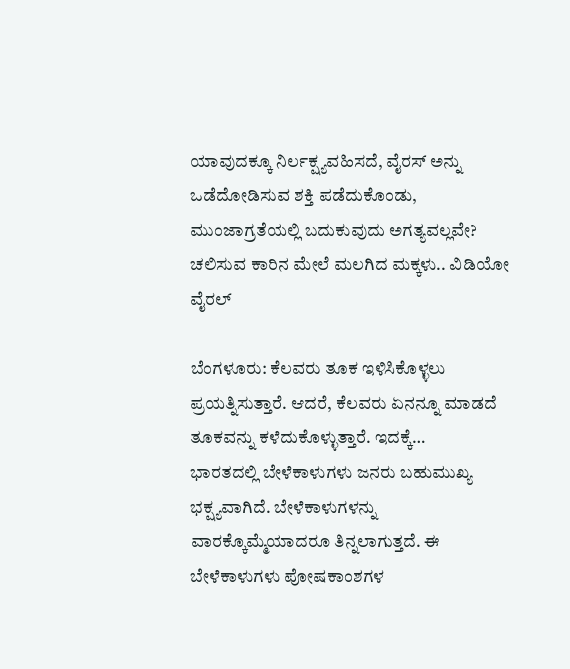ಯಾವುದಕ್ಕೂ ನಿರ್ಲಕ್ಷ್ಯವಹಿಸದೆ, ವೈರಸ್ ಅನ್ನು ಒಡೆದೋಡಿಸುವ ಶಕ್ತಿ ಪಡೆದುಕೊಂಡು, ಮುಂಜಾಗ್ರತೆಯಲ್ಲಿ ಬದುಕುವುದು ಅಗತ್ಯವಲ್ಲವೇ?
ಚಲಿಸುವ ಕಾರಿನ ಮೇಲೆ ಮಲಗಿದ ಮಕ್ಕಳು.. ವಿಡಿಯೋ ವೈರಲ್

ಬೆಂಗಳೂರು: ಕೆಲವರು ತೂಕ ಇಳಿಸಿಕೊಳ್ಳಲು ಪ್ರಯತ್ನಿಸುತ್ತಾರೆ. ಆದರೆ, ಕೆಲವರು ಏನನ್ನೂ ಮಾಡದೆ ತೂಕವನ್ನು ಕಳೆದುಕೊಳ್ಳುತ್ತಾರೆ. ಇದಕ್ಕೆ…
ಭಾರತದಲ್ಲಿ ಬೇಳೆಕಾಳುಗಳು ಜನರು ಬಹುಮುಖ್ಯ ಭಕ್ಷ್ಯವಾಗಿದೆ. ಬೇಳೆಕಾಳುಗಳನ್ನು ವಾರಕ್ಕೊಮ್ಮೆಯಾದರೂ ತಿನ್ನಲಾಗುತ್ತದೆ. ಈ ಬೇಳೆಕಾಳುಗಳು ಪೋಷಕಾಂಶಗಳ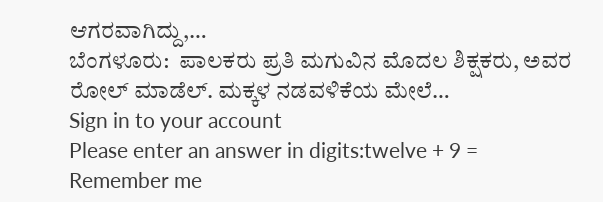ಆಗರವಾಗಿದ್ದು,…
ಬೆಂಗಳೂರು:  ಪಾಲಕರು ಪ್ರತಿ ಮಗುವಿನ ಮೊದಲ ಶಿಕ್ಷಕರು, ಅವರ ರೋಲ್ ಮಾಡೆಲ್. ಮಕ್ಕಳ ನಡವಳಿಕೆಯ ಮೇಲೆ…
Sign in to your account
Please enter an answer in digits:twelve + 9 =
Remember me